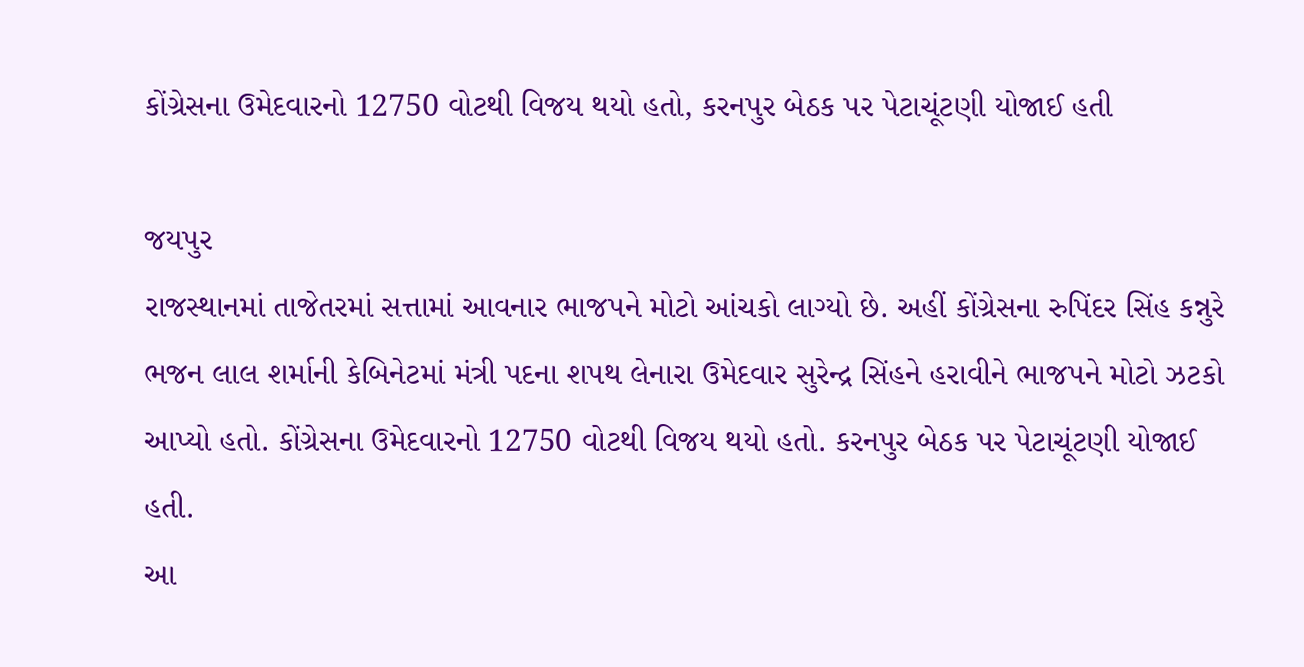કોંગ્રેસના ઉમેદવારનો 12750 વોટથી વિજય થયો હતો, કરનપુર બેઠક પર પેટાચૂંટણી યોજાઈ હતી

જયપુર
રાજસ્થાનમાં તાજેતરમાં સત્તામાં આવનાર ભાજપને મોટો આંચકો લાગ્યો છે. અહીં કોંગ્રેસના રુપિંદર સિંહ કન્નુરે ભજન લાલ શર્માની કેબિનેટમાં મંત્રી પદના શપથ લેનારા ઉમેદવાર સુરેન્દ્ર સિંહને હરાવીને ભાજપને મોટો ઝટકો આપ્યો હતો. કોંગ્રેસના ઉમેદવારનો 12750 વોટથી વિજય થયો હતો. કરનપુર બેઠક પર પેટાચૂંટણી યોજાઈ હતી.
આ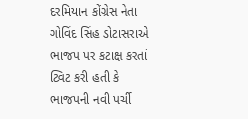દરમિયાન કોંગ્રેસ નેતા ગોવિંદ સિંહ ડોટાસરાએ ભાજપ પર કટાક્ષ કરતાં ટ્વિટ કરી હતી કે ભાજપની નવી પર્ચી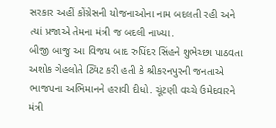સરકાર અહીં કોંગ્રેસની યોજનાઓના નામ બદલતી રહી અને ત્યાં પ્રજાએ તેમના મંત્રી જ બદલી નાખ્યા.
બીજી બાજુ આ વિજય બાદ રુપિંદર સિંહને શુભેચ્છા પાઠવતા અશોક ગેહલોતે ટ્વિટ કરી હતી કે શ્રીકરનપુરની જનતાએ ભાજપના અભિમાનને હરાવી દીધો. ચૂંટણી વચ્ચે ઉમેદવારને મંત્રી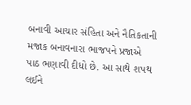બનાવી આચાર સંહિતા અને નૈતિકતાની મજાક બનાવનારા ભાજપને પ્રજાએ પાઠ ભણાવી દીધો છે. આ સાથે શપથ લઈને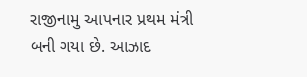રાજીનામુ આપનાર પ્રથમ મંત્રી બની ગયા છે. આઝાદ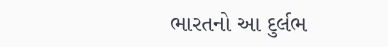ભારતનો આ દુર્લભ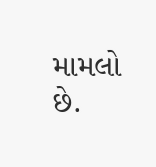મામલો છે.